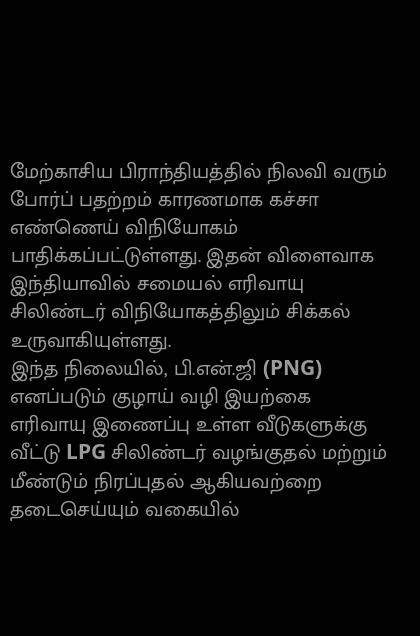மேற்காசிய பிராந்தியத்தில் நிலவி வரும் போர்ப் பதற்றம் காரணமாக கச்சா எண்ணெய் விநியோகம் பாதிக்கப்பட்டுள்ளது. இதன் விளைவாக இந்தியாவில் சமையல் எரிவாயு சிலிண்டர் விநியோகத்திலும் சிக்கல் உருவாகியுள்ளது.
இந்த நிலையில், பி.என்.ஜி (PNG) எனப்படும் குழாய் வழி இயற்கை எரிவாயு இணைப்பு உள்ள வீடுகளுக்கு வீட்டு LPG சிலிண்டர் வழங்குதல் மற்றும் மீண்டும் நிரப்புதல் ஆகியவற்றை தடைசெய்யும் வகையில்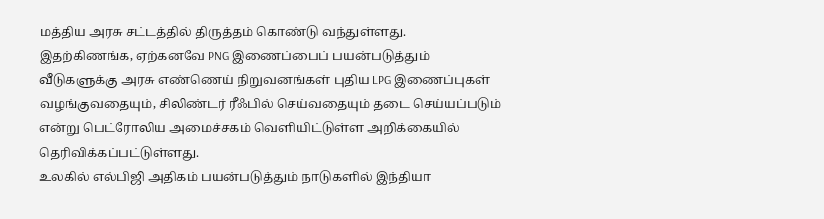மத்திய அரசு சட்டத்தில் திருத்தம் கொண்டு வந்துள்ளது.
இதற்கிணங்க, ஏற்கனவே PNG இணைப்பைப் பயன்படுத்தும் வீடுகளுக்கு அரசு எண்ணெய் நிறுவனங்கள் புதிய LPG இணைப்புகள் வழங்குவதையும், சிலிண்டர் ரீஃபில் செய்வதையும் தடை செய்யப்படும் என்று பெட்ரோலிய அமைச்சகம் வெளியிட்டுள்ள அறிக்கையில் தெரிவிக்கப்பட்டுள்ளது.
உலகில் எல்பிஜி அதிகம் பயன்படுத்தும் நாடுகளில் இந்தியா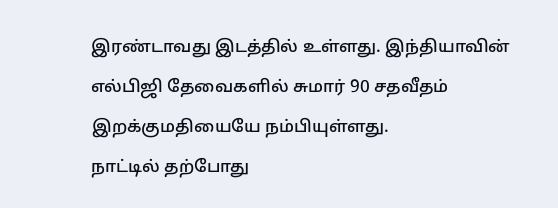இரண்டாவது இடத்தில் உள்ளது. இந்தியாவின் எல்பிஜி தேவைகளில் சுமார் 90 சதவீதம் இறக்குமதியையே நம்பியுள்ளது.
நாட்டில் தற்போது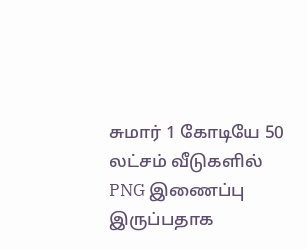சுமார் 1 கோடியே 50 லட்சம் வீடுகளில் PNG இணைப்பு இருப்பதாக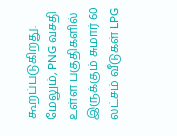கூறப்படுகிறது. மேலும், PNG வசதி உள்ள பகுதிகளில் இருக்கும் சுமார் 60 லட்சம் வீடுகள் LPG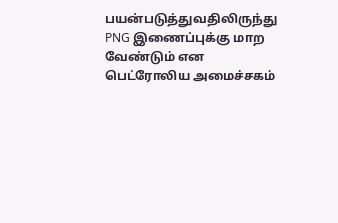பயன்படுத்துவதிலிருந்து PNG இணைப்புக்கு மாற வேண்டும் என பெட்ரோலிய அமைச்சகம்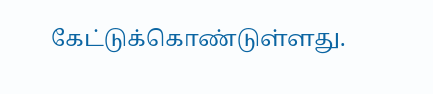கேட்டுக்கொண்டுள்ளது.